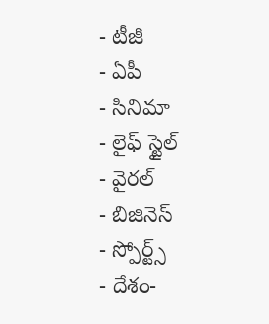- టీజీ
- ఏపీ
- సినిమా
- లైఫ్ స్టైల్
- వైరల్
- బిజినెస్
- స్పోర్ట్స్
- దేశం-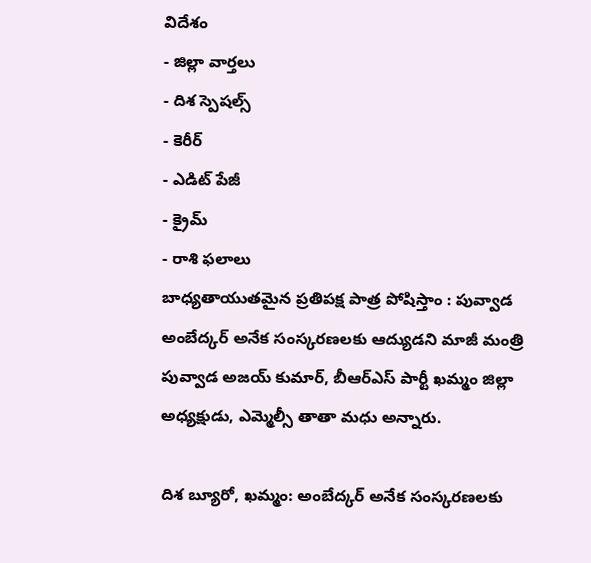విదేశం
- జిల్లా వార్తలు
- దిశ స్పెషల్స్
- కెరీర్
- ఎడిట్ పేజీ
- క్రైమ్
- రాశి ఫలాలు
బాధ్యతాయుతమైన ప్రతిపక్ష పాత్ర పోషిస్తాం : పువ్వాడ
అంబేద్కర్ అనేక సంస్కరణలకు ఆద్యుడని మాజీ మంత్రి పువ్వాడ అజయ్ కుమార్, బీఆర్ఎస్ పార్టీ ఖమ్మం జిల్లా అధ్యక్షుడు, ఎమ్మెల్సీ తాతా మధు అన్నారు.

దిశ బ్యూరో, ఖమ్మం: అంబేద్కర్ అనేక సంస్కరణలకు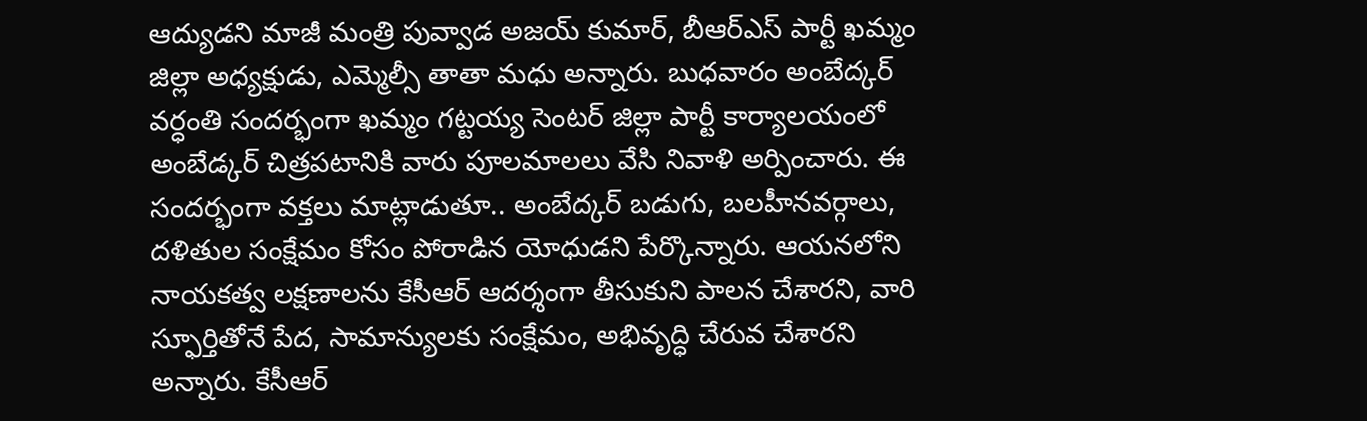ఆద్యుడని మాజీ మంత్రి పువ్వాడ అజయ్ కుమార్, బీఆర్ఎస్ పార్టీ ఖమ్మం జిల్లా అధ్యక్షుడు, ఎమ్మెల్సీ తాతా మధు అన్నారు. బుధవారం అంబేద్కర్ వర్ధంతి సందర్భంగా ఖమ్మం గట్టయ్య సెంటర్ జిల్లా పార్టీ కార్యాలయంలో అంబేడ్కర్ చిత్రపటానికి వారు పూలమాలలు వేసి నివాళి అర్పించారు. ఈ సందర్భంగా వక్తలు మాట్లాడుతూ.. అంబేద్కర్ బడుగు, బలహీనవర్గాలు, దళితుల సంక్షేమం కోసం పోరాడిన యోధుడని పేర్కొన్నారు. ఆయనలోని నాయకత్వ లక్షణాలను కేసీఆర్ ఆదర్శంగా తీసుకుని పాలన చేశారని, వారి స్ఫూర్తితోనే పేద, సామాన్యులకు సంక్షేమం, అభివృద్ధి చేరువ చేశారని అన్నారు. కేసీఆర్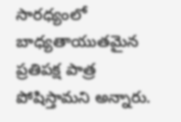సారధ్యంలో బాధ్యతాయుతమైన ప్రతిపక్ష పాత్ర పోషిస్తామని అన్నారు.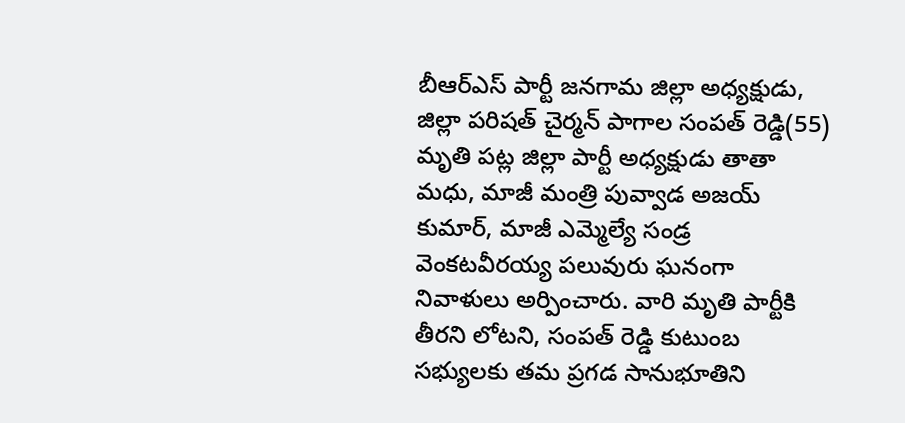బీఆర్ఎస్ పార్టీ జనగామ జిల్లా అధ్యక్షుడు, జిల్లా పరిషత్ చైర్మన్ పాగాల సంపత్ రెడ్డి(55) మృతి పట్ల జిల్లా పార్టీ అధ్యక్షుడు తాతా మధు, మాజీ మంత్రి పువ్వాడ అజయ్ కుమార్, మాజీ ఎమ్మెల్యే సండ్ర వెంకటవీరయ్య పలువురు ఘనంగా నివాళులు అర్పించారు. వారి మృతి పార్టీకి తీరని లోటని, సంపత్ రెడ్డి కుటుంబ సభ్యులకు తమ ప్రగడ సానుభూతిని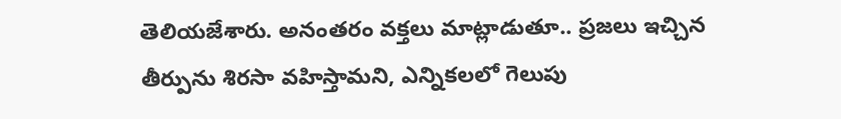తెలియజేశారు. అనంతరం వక్తలు మాట్లాడుతూ.. ప్రజలు ఇచ్చిన తీర్పును శిరసా వహిస్తామని, ఎన్నికలలో గెలుపు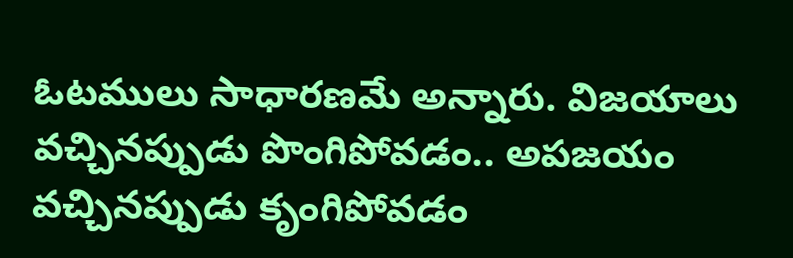ఓటములు సాధారణమే అన్నారు. విజయాలు వచ్చినప్పుడు పొంగిపోవడం.. అపజయం వచ్చినప్పుడు కృంగిపోవడం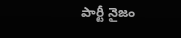పార్టీ నైజం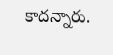కాదన్నారు.